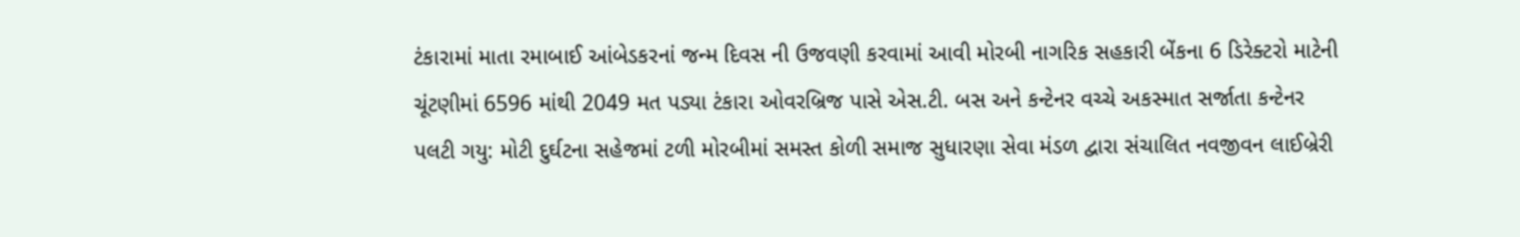ટંકારામાં માતા રમાબાઈ આંબેડકરનાં જન્મ દિવસ ની ઉજવણી કરવામાં આવી મોરબી નાગરિક સહકારી બેંકના 6 ડિરેક્ટરો માટેની ચૂંટણીમાં 6596 માંથી 2049 મત પડ્યા ટંકારા ઓવરબ્રિજ પાસે એસ.ટી. બસ અને કન્ટેનર વચ્ચે અકસ્માત સર્જાતા કન્ટેનર પલટી ગયુ: મોટી દુર્ઘટના સહેજમાં ટળી મોરબીમાં સમસ્ત કોળી સમાજ સુધારણા સેવા મંડળ દ્વારા સંચાલિત નવજીવન લાઈબ્રેરી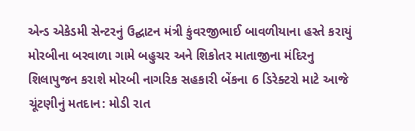એન્ડ એકેડમી સેન્ટરનું ઉદ્ઘાટન મંત્રી કુંવરજીભાઈ બાવળીયાના હસ્તે કરાયું મોરબીના બરવાળા ગામે બહુચર અને શિકોતર માતાજીના મંદિરનુ શિલાપુજન કરાશે મોરબી નાગરિક સહકારી બેંકના 6 ડિરેક્ટરો માટે આજે ચૂંટણીનું મતદાન: મોડી રાત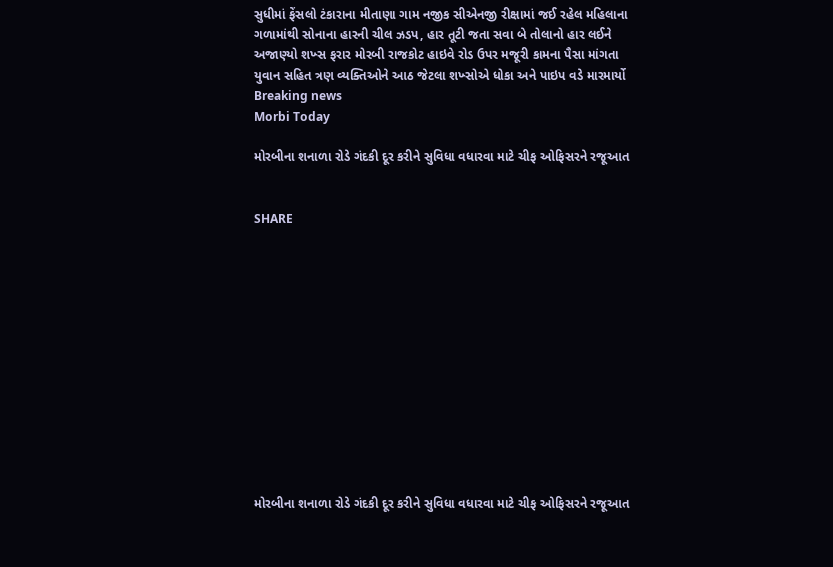સુધીમાં ફેંસલો ટંકારાના મીતાણા ગામ નજીક સીએનજી રીક્ષામાં જઈ રહેલ મહિલાના ગળામાંથી સોનાના હારની ચીલ ઝડપ, હાર તૂટી જતા સવા બે તોલાનો હાર લઈને અજાણ્યો શખ્સ ફરાર મોરબી રાજકોટ હાઇવે રોડ ઉપર મજૂરી કામના પૈસા માંગતા યુવાન સહિત ત્રણ વ્યક્તિઓને આઠ જેટલા શખ્સોએ ધોકા અને પાઇપ વડે મારમાર્યો
Breaking news
Morbi Today

મોરબીના શનાળા રોડે ગંદકી દૂર કરીને સુવિધા વધારવા માટે ચીફ ઓફિસરને રજૂઆત


SHARE













મોરબીના શનાળા રોડે ગંદકી દૂર કરીને સુવિધા વધારવા માટે ચીફ ઓફિસરને રજૂઆત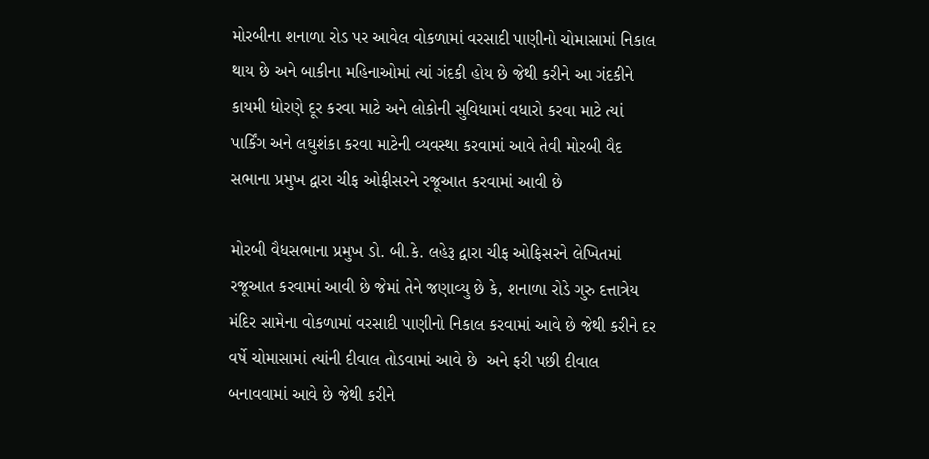મોરબીના શનાળા રોડ પર આવેલ વોકળામાં વરસાદી પાણીનો ચોમાસામાં નિકાલ થાય છે અને બાકીના મહિનાઓમાં ત્યાં ગંદકી હોય છે જેથી કરીને આ ગંદકીને કાયમી ધોરણે દૂર કરવા માટે અને લોકોની સુવિધામાં વધારો કરવા માટે ત્યાં પાર્કિંગ અને લઘુશંકા કરવા માટેની વ્યવસ્થા કરવામાં આવે તેવી મોરબી વૈદ સભાના પ્રમુખ દ્વારા ચીફ ઓફીસરને રજૂઆત કરવામાં આવી છે

મોરબી વૈધસભાના પ્રમુખ ડો. બી.કે. લહેરૂ દ્વારા ચીફ ઓફિસરને લેખિતમાં રજૂઆત કરવામાં આવી છે જેમાં તેને જણાવ્યુ છે કે, શનાળા રોડે ગુરુ દત્તાત્રેય મંદિર સામેના વોકળામાં વરસાદી પાણીનો નિકાલ કરવામાં આવે છે જેથી કરીને દર વર્ષે ચોમાસામાં ત્યાંની દીવાલ તોડવામાં આવે છે  અને ફરી પછી દીવાલ બનાવવામાં આવે છે જેથી કરીને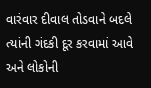વારંવાર દીવાલ તોડવાને બદલે ત્યાંની ગંદકી દૂર કરવામાં આવે અને લોકોની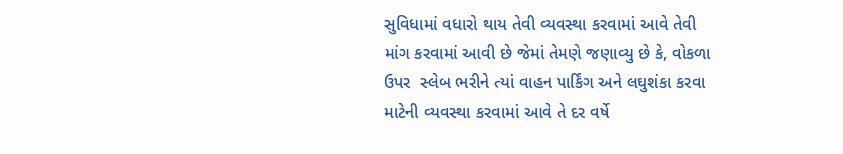સુવિધામાં વધારો થાય તેવી વ્યવસ્થા કરવામાં આવે તેવી માંગ કરવામાં આવી છે જેમાં તેમણે જણાવ્યુ છે કે, વોકળા ઉપર  સ્લેબ ભરીને ત્યાં વાહન પાર્કિંગ અને લઘુશંકા કરવા માટેની વ્યવસ્થા કરવામાં આવે તે દર વર્ષે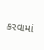કરવામાં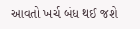આવતો ખર્ચ બંધ થઈ જશે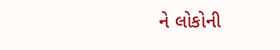ને લોકોની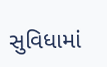સુવિધામાં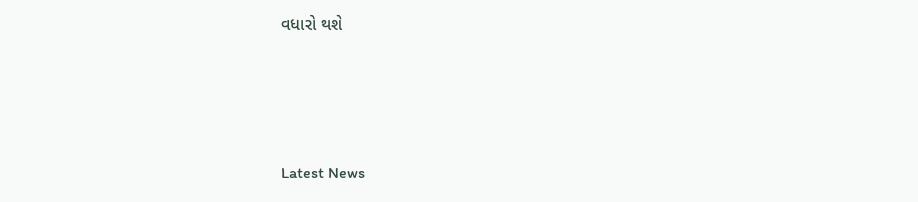વધારો થશે






Latest News